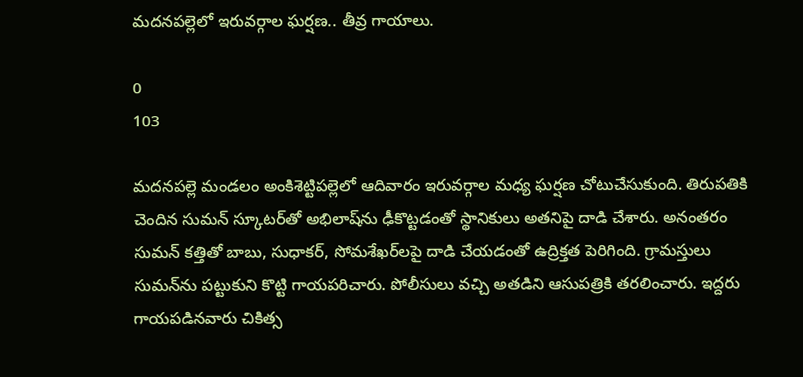మదనపల్లెలో ఇరువర్గాల ఘర్షణ.. తీవ్ర గాయాలు.

0
103

మదనపల్లె మండలం అంకిశెట్టిపల్లెలో ఆదివారం ఇరువర్గాల మధ్య ఘర్షణ చోటుచేసుకుంది. తిరుపతికి చెందిన సుమన్ స్కూటర్‌తో అభిలాష్‌ను ఢీకొట్టడంతో స్థానికులు అతనిపై దాడి చేశారు. అనంతరం సుమన్ కత్తితో బాబు, సుధాకర్, సోమశేఖర్‌లపై దాడి చేయడంతో ఉద్రిక్తత పెరిగింది. గ్రామస్తులు సుమన్‌ను పట్టుకుని కొట్టి గాయపరిచారు. పోలీసులు వచ్చి అతడిని ఆసుపత్రికి తరలించారు. ఇద్దరు గాయపడినవారు చికిత్స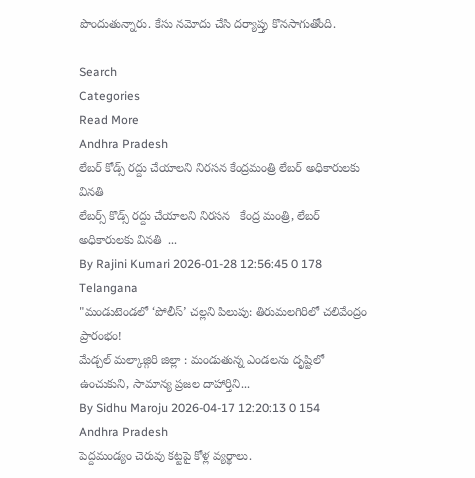పొందుతున్నారు. కేసు నమోదు చేసి దర్యాప్తు కొనసాగుతోంది.

Search
Categories
Read More
Andhra Pradesh
లేబర్ కోడ్స్ రద్దు చేయాలని నిరసన కేంద్రమంత్రి లేబర్ అధికారులకు వినతి
లేబర్స్ కొడ్స్ రద్దు చేయాలని నిరసన   కేంద్ర మంత్రి, లేబర్ అధికారులకు వినతి  ...
By Rajini Kumari 2026-01-28 12:56:45 0 178
Telangana
"మండుటెండలో ‘పోలీస్’ చల్లని పిలుపు: తిరుమలగిరిలో చలివేంద్రం ప్రారంభం!
మేడ్చల్ మల్కాజ్గిరి జిల్లా : మండుతున్న ఎండలను దృష్టిలో ఉంచుకుని, సామాన్య ప్రజల దాహార్తిని...
By Sidhu Maroju 2026-04-17 12:20:13 0 154
Andhra Pradesh
పెద్దమండ్యం చెరువు కట్టపై కోళ్ల వ్యర్థాలు.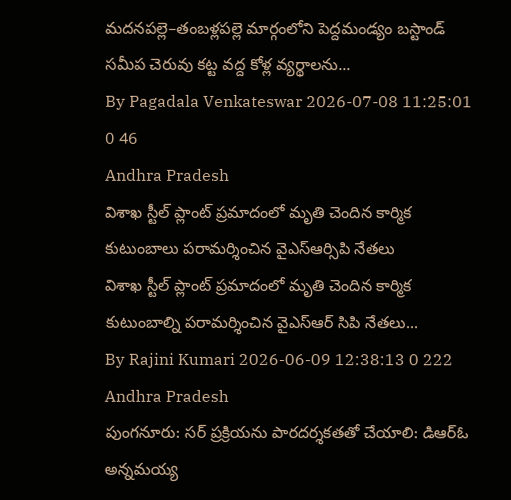మదనపల్లె–తంబళ్లపల్లె మార్గంలోని పెద్దమండ్యం బస్టాండ్ సమీప చెరువు కట్ట వద్ద కోళ్ల వ్యర్థాలను...
By Pagadala Venkateswar 2026-07-08 11:25:01 0 46
Andhra Pradesh
విశాఖ స్టీల్ ప్లాంట్ ప్రమాదంలో మృతి చెందిన కార్మిక కుటుంబాలు పరామర్శించిన వైఎస్ఆర్సిపి నేతలు
విశాఖ స్టీల్ ప్లాంట్ ప్రమాదంలో మృతి చెందిన కార్మిక కుటుంబాల్ని పరామర్శించిన వైఎస్ఆర్ సిపి నేతలు...
By Rajini Kumari 2026-06-09 12:38:13 0 222
Andhra Pradesh
పుంగనూరు: సర్ ప్రక్రియను పారదర్శకతతో చేయాలి: డిఆర్ఓ
అన్నమయ్య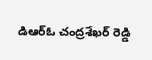డిఆర్ఓ చంద్రశేఖర్ రెడ్డి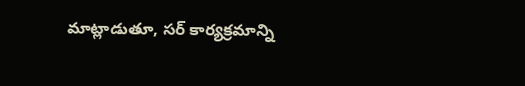మాట్లాడుతూ, సర్ కార్యక్రమాన్ని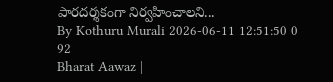పారదర్శకంగా నిర్వహించాలని...
By Kothuru Murali 2026-06-11 12:51:50 0 92
Bharat Aawaz |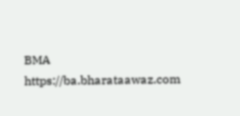BMA https://ba.bharataawaz.com